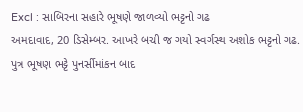Excl : સાબિરના સહારે ભૂષણે જાળવ્યો ભટ્ટનો ગઢ
અમદાવાદ, 20 ડિસેમ્બર. આખરે બચી જ ગયો સ્વર્ગસ્થ અશોક ભટ્ટનો ગઢ. પુત્ર ભૂષણ ભટ્ટે પુનર્સીમાંકન બાદ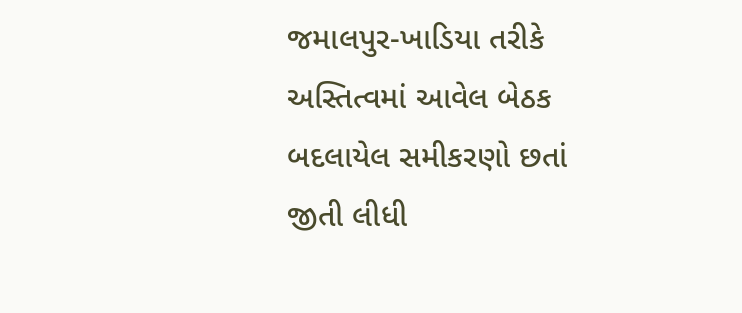જમાલપુર-ખાડિયા તરીકે અસ્તિત્વમાં આવેલ બેઠક બદલાયેલ સમીકરણો છતાં જીતી લીધી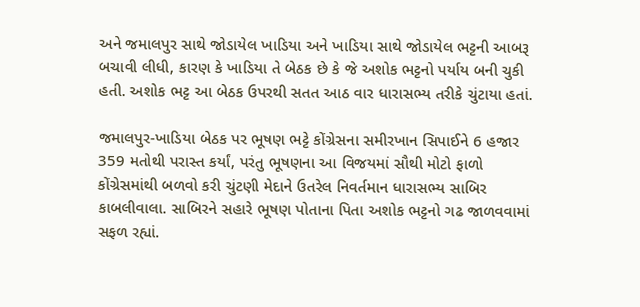અને જમાલપુર સાથે જોડાયેલ ખાડિયા અને ખાડિયા સાથે જોડાયેલ ભટ્ટની આબરૂ બચાવી લીધી, કારણ કે ખાડિયા તે બેઠક છે કે જે અશોક ભટ્ટનો પર્યાય બની ચુકી હતી. અશોક ભટ્ટ આ બેઠક ઉપરથી સતત આઠ વાર ધારાસભ્ય તરીકે ચુંટાયા હતાં.

જમાલપુર-ખાડિયા બેઠક પર ભૂષણ ભટ્ટે કોંગ્રેસના સમીરખાન સિપાઈને 6 હજાર 359 મતોથી પરાસ્ત કર્યાં, પરંતુ ભૂષણના આ વિજયમાં સૌથી મોટો ફાળો કોંગ્રેસમાંથી બળવો કરી ચુંટણી મેદાને ઉતરેલ નિવર્તમાન ધારાસભ્ય સાબિર કાબલીવાલા. સાબિરને સહારે ભૂષણ પોતાના પિતા અશોક ભટ્ટનો ગઢ જાળવવામાં સફળ રહ્યાં.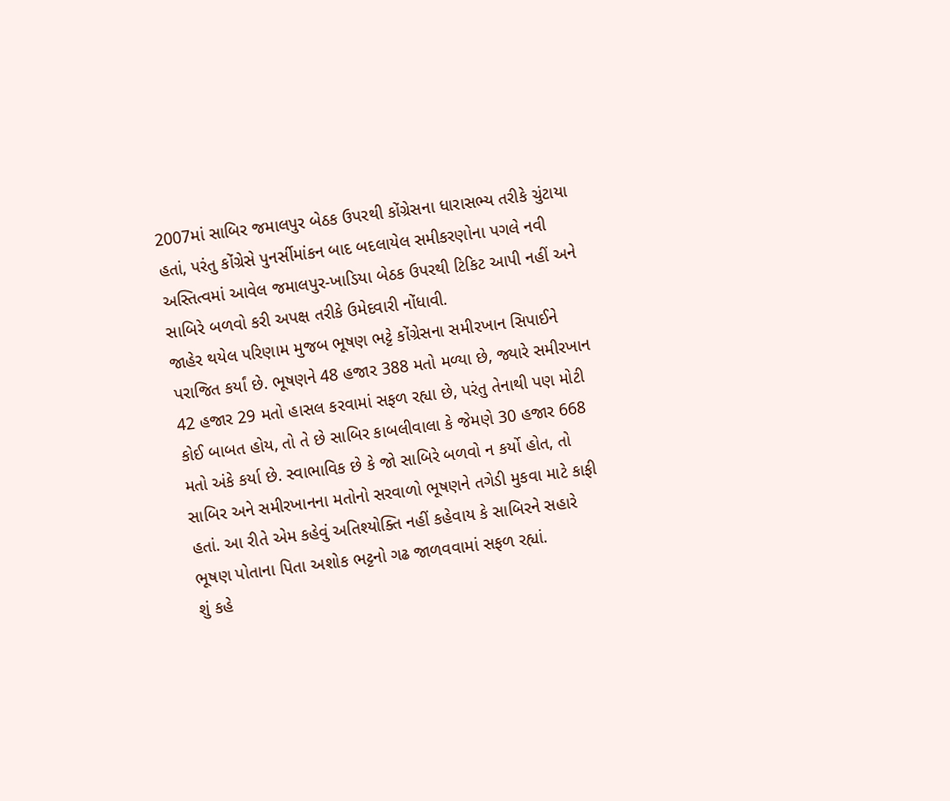2007માં સાબિર જમાલપુર બેઠક ઉપરથી કોંગ્રેસના ધારાસભ્ય તરીકે ચુંટાયા હતાં, પરંતુ કોંગ્રેસે પુનર્સીમાંકન બાદ બદલાયેલ સમીકરણોના પગલે નવી અસ્તિત્વમાં આવેલ જમાલપુર-ખાડિયા બેઠક ઉપરથી ટિકિટ આપી નહીં અને સાબિરે બળવો કરી અપક્ષ તરીકે ઉમેદવારી નોંધાવી.
જાહેર થયેલ પરિણામ મુજબ ભૂષણ ભટ્ટે કોંગ્રેસના સમીરખાન સિપાઈને પરાજિત કર્યાં છે. ભૂષણને 48 હજાર 388 મતો મળ્યા છે, જ્યારે સમીરખાન 42 હજાર 29 મતો હાસલ કરવામાં સફળ રહ્યા છે, પરંતુ તેનાથી પણ મોટી કોઈ બાબત હોય, તો તે છે સાબિર કાબલીવાલા કે જેમણે 30 હજાર 668 મતો અંકે કર્યા છે. સ્વાભાવિક છે કે જો સાબિરે બળવો ન કર્યો હોત, તો સાબિર અને સમીરખાનના મતોનો સરવાળો ભૂષણને તગેડી મુકવા માટે કાફી હતાં. આ રીતે એમ કહેવું અતિશ્યોક્તિ નહીં કહેવાય કે સાબિરને સહારે ભૂષણ પોતાના પિતા અશોક ભટ્ટનો ગઢ જાળવવામાં સફળ રહ્યાં.
શું કહે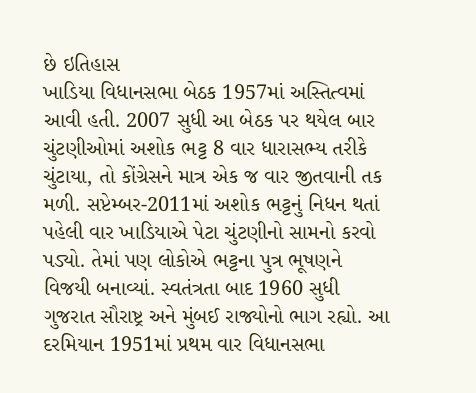છે ઇતિહાસ
ખાડિયા વિધાનસભા બેઠક 1957માં અસ્તિત્વમાં આવી હતી. 2007 સુધી આ બેઠક પર થયેલ બાર ચુંટણીઓમાં અશોક ભટ્ટ 8 વાર ધારાસભ્ય તરીકે ચુંટાયા, તો કોંગ્રેસને માત્ર એક જ વાર જીતવાની તક મળી. સપ્ટેમ્બર-2011માં અશોક ભટ્ટનું નિધન થતાં પહેલી વાર ખાડિયાએ પેટા ચુંટણીનો સામનો કરવો પડ્યો. તેમાં પણ લોકોએ ભટ્ટના પુત્ર ભૂષણને વિજયી બનાવ્યાં. સ્વતંત્રતા બાદ 1960 સુધી ગુજરાત સૌરાષ્ટ્ર અને મુંબઈ રાજ્યોનો ભાગ રહ્યો. આ દરમિયાન 1951માં પ્રથમ વાર વિધાનસભા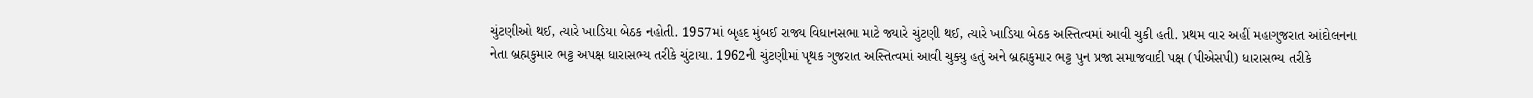ચુંટણીઓ થઈ, ત્યારે ખાડિયા બેઠક નહોતી. 1957માં બૃહદ મુંબઈ રાજ્ય વિધાનસભા માટે જ્યારે ચુંટણી થઈ, ત્યારે ખાડિયા બેઠક અસ્તિત્વમાં આવી ચુકી હતી. પ્રથમ વાર અહીં મહાગુજરાત આંદોલનના નેતા બ્રહ્મકુમાર ભટ્ટ અપક્ષ ધારાસભ્ય તરીકે ચુંટાયા. 1962ની ચુંટણીમાં પૃથક ગુજરાત અસ્તિત્વમાં આવી ચુક્યુ હતું અને બ્રહ્મકુમાર ભટ્ટ પુન પ્રજા સમાજવાદી પક્ષ (પીએસપી) ધારાસભ્ય તરીકે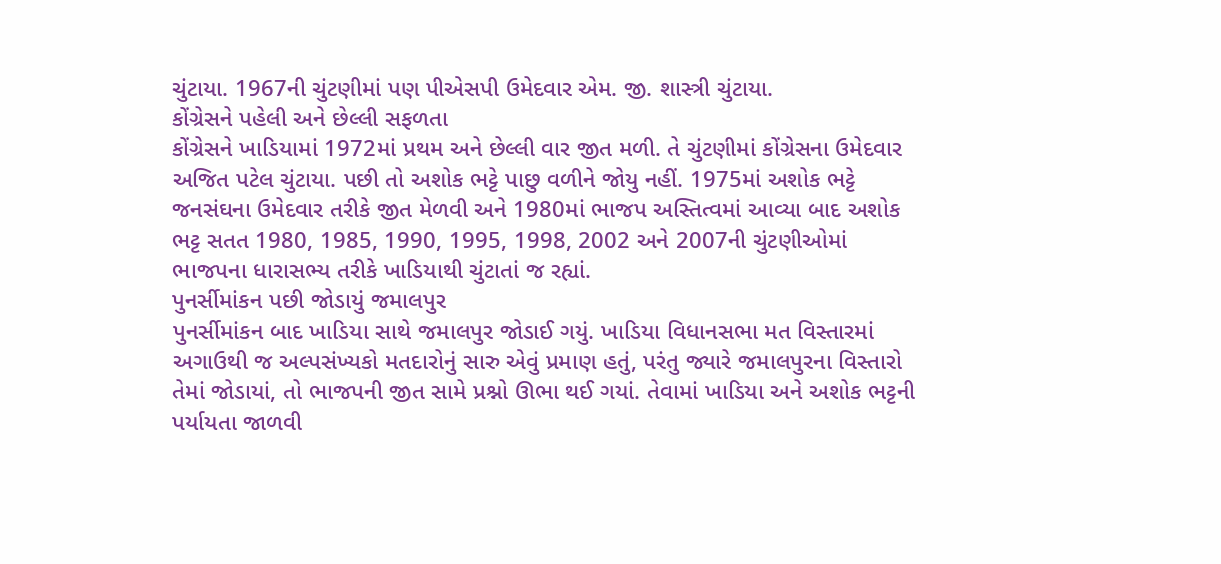ચુંટાયા. 1967ની ચુંટણીમાં પણ પીએસપી ઉમેદવાર એમ. જી. શાસ્ત્રી ચુંટાયા.
કોંગ્રેસને પહેલી અને છેલ્લી સફળતા
કોંગ્રેસને ખાડિયામાં 1972માં પ્રથમ અને છેલ્લી વાર જીત મળી. તે ચુંટણીમાં કોંગ્રેસના ઉમેદવાર અજિત પટેલ ચુંટાયા. પછી તો અશોક ભટ્ટે પાછુ વળીને જોયુ નહીં. 1975માં અશોક ભટ્ટે જનસંઘના ઉમેદવાર તરીકે જીત મેળવી અને 1980માં ભાજપ અસ્તિત્વમાં આવ્યા બાદ અશોક ભટ્ટ સતત 1980, 1985, 1990, 1995, 1998, 2002 અને 2007ની ચુંટણીઓમાં ભાજપના ધારાસભ્ય તરીકે ખાડિયાથી ચુંટાતાં જ રહ્યાં.
પુનર્સીમાંકન પછી જોડાયું જમાલપુર
પુનર્સીમાંકન બાદ ખાડિયા સાથે જમાલપુર જોડાઈ ગયું. ખાડિયા વિધાનસભા મત વિસ્તારમાં અગાઉથી જ અલ્પસંખ્યકો મતદારોનું સારુ એવું પ્રમાણ હતું, પરંતુ જ્યારે જમાલપુરના વિસ્તારો તેમાં જોડાયાં, તો ભાજપની જીત સામે પ્રશ્નો ઊભા થઈ ગયાં. તેવામાં ખાડિયા અને અશોક ભટ્ટની પર્યાયતા જાળવી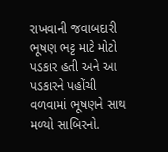રાખવાની જવાબદારી ભૂષણ ભટ્ટ માટે મોટો પડકાર હતી અને આ પડકારને પહોંચી વળવામાં ભૂષણને સાથ મળ્યો સાબિરનો.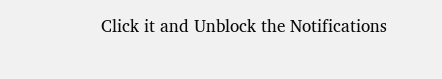Click it and Unblock the Notifications